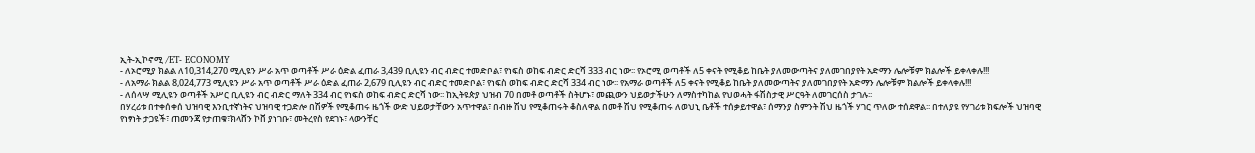ኢት-ኢኮኖሚ /ET- ECONOMY
- ለኦሮሚያ ክልል ለ10,314,270 ሚሊዩን ሥራ አጥ ወጣቶች ሥራ ዕድል ፈጠራ 3,439 ቢሊዩን ብር ብድር ተመድቦል፣ የነፍስ ወከፍ ብድር ድርሻ 333 ብር ነው፡፡ የኦሮሚ ወጣቶች ለ5 ቀናት የሚቆይ ከቤት ያለመውጣትና ያለመገበያየት አድማን ሌሎቹም ክልሎች ይቀላቀሉ!!!
- ለአማራ ክልል 8,024,773 ሚሊዩን ሥራ አጥ ወጣቶች ሥራ ዕድል ፈጠራ 2,679 ቢሊዩን ብር ብድር ተመድቦል፣ የነፍስ ወከፍ ብድር ድርሻ 334 ብር ነው፡፡ የአማራ ወጣቶች ለ5 ቀናት የሚቆይ ከቤት ያለመውጣትና ያለመገበያየት አድማን ሌሎቹም ክልሎች ይቀላቀሉ!!!
- ለሰላሣ ሚሊዩን ወጣቶች አሥር ቢሊዩን ብር ብድር ማለት 334 ብር የነፍስ ወከፍ ብድር ድርሻ ነው፡፡ ከኢትዩጵያ ህዝብ 70 በመቶ ወጣቶች ስትሆኑ፣ መጪውን ህይወታችሁን ለማስተካከል የህወሓት ፋሽስታዊ ሥርዓት ለመገርሰስ ታገሉ፡፡
በሃረሪቱ በተቀሰቀሰ ህዝባዊ እንቢተኛነትና ህዝባዊ ተጋድሎ በሽዎች የሚቆጠሩ ዜጎች ውድ ህይወታቸውን አጥተዋል፣ በብዙ ሽህ የሚቆጠሩት ቆስለዋል በመቶ ሽህ የሚቆጠሩ ለወህኒ ቤቶች ተሰቃይተዋል፣ ሰማንያ ስምንት ሽህ ዜጎች ሃገር ጥለው ተሰደዋል፡፡ በተለያዩ የሃገሪቱ ክፍሎች ህዝባዊ የነፃነት ታጋዩች፣ ጠመንጃ የታጠቁ፣ክላሸን ኮቨ ያነገቡ፣ መትረየስ የደገኑ፣ ላውንቸር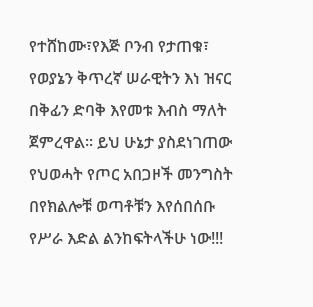የተሸከሙ፣የእጅ ቦንብ የታጠቁ፣ የወያኔን ቅጥረኛ ሠራዊትን እነ ዝናር በቅፊን ድባቅ እየመቱ እብስ ማለት ጀምረዋል፡፡ ይህ ሁኔታ ያስደነገጠው የህወሓት የጦር አበጋዞች መንግስት በየክልሎቹ ወጣቶቹን እየሰበሰቡ የሥራ እድል ልንከፍትላችሁ ነው!!!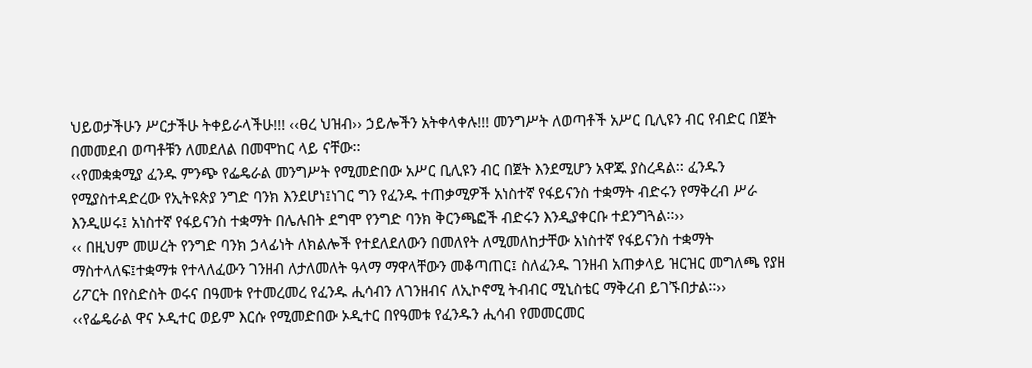ህይወታችሁን ሥርታችሁ ትቀይራላችሁ!!! ‹‹ፀረ ህዝብ›› ኃይሎችን አትቀላቀሉ!!! መንግሥት ለወጣቶች አሥር ቢሊዩን ብር የብድር በጀት በመመደብ ወጣቶቹን ለመደለል በመሞከር ላይ ናቸው፡፡
‹‹የመቋቋሚያ ፈንዱ ምንጭ የፌዴራል መንግሥት የሚመድበው አሥር ቢሊዩን ብር በጀት እንደሚሆን አዋጁ ያስረዳል፡፡ ፈንዱን የሚያስተዳድረው የኢትዩጵያ ንግድ ባንክ እንደሆነ፤ነገር ግን የፈንዱ ተጠቃሚዎች አነስተኛ የፋይናንስ ተቋማት ብድሩን የማቅረብ ሥራ እንዲሠሩ፤ አነስተኛ የፋይናንስ ተቋማት በሌሉበት ደግሞ የንግድ ባንክ ቅርንጫፎች ብድሩን እንዲያቀርቡ ተደንግጓል፡፡››
‹‹ በዚህም መሠረት የንግድ ባንክ ኃላፊነት ለክልሎች የተደለደለውን በመለየት ለሚመለከታቸው አነስተኛ የፋይናንስ ተቋማት ማስተላለፍ፤ተቋማቱ የተላለፈውን ገንዘብ ለታለመለት ዓላማ ማዋላቸውን መቆጣጠር፤ ስለፈንዱ ገንዘብ አጠቃላይ ዝርዝር መግለጫ የያዘ ሪፖርት በየስድስት ወሩና በዓመቱ የተመረመረ የፈንዱ ሒሳብን ለገንዘብና ለኢኮኖሚ ትብብር ሚኒስቴር ማቅረብ ይገኙበታል፡፡››
‹‹የፌዴራል ዋና ኦዲተር ወይም እርሱ የሚመድበው ኦዲተር በየዓመቱ የፈንዱን ሒሳብ የመመርመር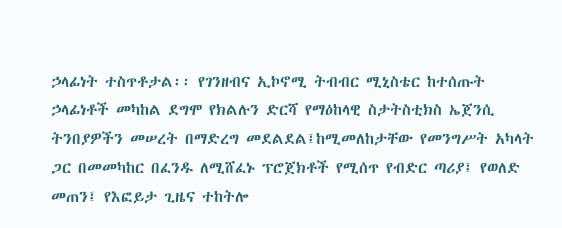ኃላፊነት ተስጥቶታል፡፡ የገንዘብና ኢኮኖሚ ትብብር ሚኒስቴር ከተሰጡት ኃላፊነቶች መካከል ደግሞ የክልሉን ድርሻ የማዕከላዊ ስታትስቲክስ ኤጀንሲ ትንበያዎችን መሠረት በማድረግ መደልደል፤ከሚመለከታቸው የመንግሥት አካላት ጋር በመመካከር በፈንዱ ለሚሸፈኑ ፕሮጀክቶች የሚሰጥ የብድር ጣሪያ፤ የወለድ መጠን፤ የእፎይታ ጊዜና ተከትሎ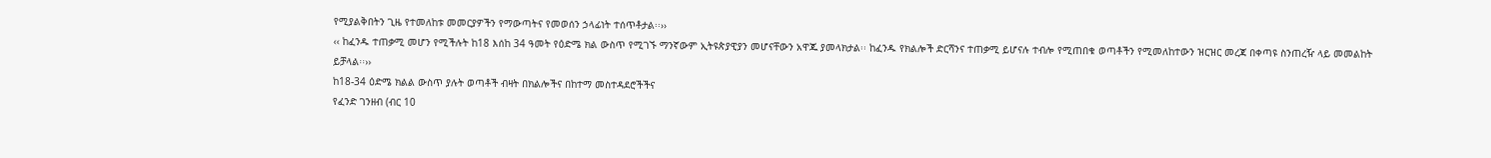የሚያልቅበትን ጊዜ የተመለከቱ መመርያዎችን የማውጣትና የመወሰን ኃላፊነት ተሰጥቶታል፡፡››
‹‹ ከፈንዱ ተጠቃሚ መሆን የሚችሉት ከ18 እሰከ 34 ዓመት የዕድሜ ክል ውስጥ የሚገኙ ማንኛውም ኢትዩጵያዊያን መሆናቸውን አዋጁ ያመላክታል፡፡ ከፈንዱ የክልሎች ድርሻንና ተጠቃሚ ይሆናሉ ተብሎ የሚጠበቁ ወጣቶችን የሚመለከተውን ዝርዝር መረጃ በቀጣዩ ስንጠረዥ ላይ መመልከት ይቻላል፡፡››
ከ18-34 ዕድሜ ክልል ውስጥ ያሉት ወጣቶች ብዛት በክልሎችና በከተማ መስተዳደሮችችና
የፈንድ ገንዘብ (ብር 10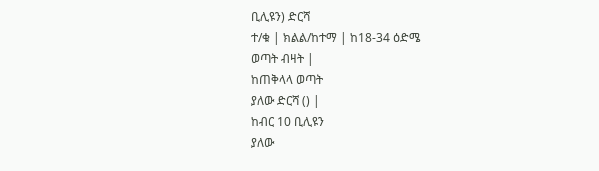ቢሊዩን) ድርሻ
ተ/ቁ | ክልል/ከተማ | ከ18-34 ዕድሜ
ወጣት ብዛት |
ከጠቅላላ ወጣት
ያለው ድርሻ () |
ከብር 10 ቢሊዩን
ያለው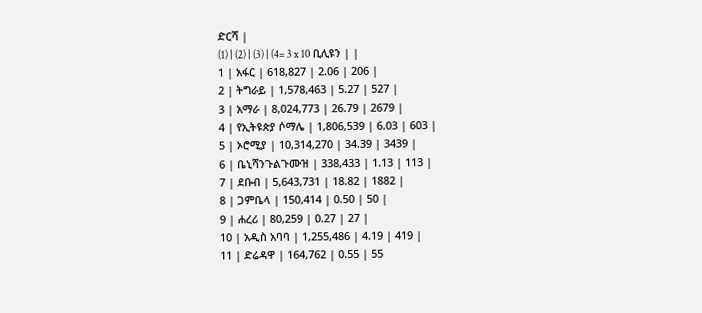ድርሻ |
(1) | (2) | (3) | (4= 3 x 10 ቢሊዩን | |
1 | አፋር | 618,827 | 2.06 | 206 |
2 | ትግራይ | 1,578,463 | 5.27 | 527 |
3 | አማራ | 8,024,773 | 26.79 | 2679 |
4 | የኢትዩጵያ ሶማሌ | 1,806,539 | 6.03 | 603 |
5 | ኦሮሚያ | 10,314,270 | 34.39 | 3439 |
6 | ቤኒሻንጉልጉሙዝ | 338,433 | 1.13 | 113 |
7 | ደቡብ | 5,643,731 | 18.82 | 1882 |
8 | ጋምቤላ | 150,414 | 0.50 | 50 |
9 | ሐረሪ | 80,259 | 0.27 | 27 |
10 | አዲስ አባባ | 1,255,486 | 4.19 | 419 |
11 | ድሬዳዋ | 164,762 | 0.55 | 55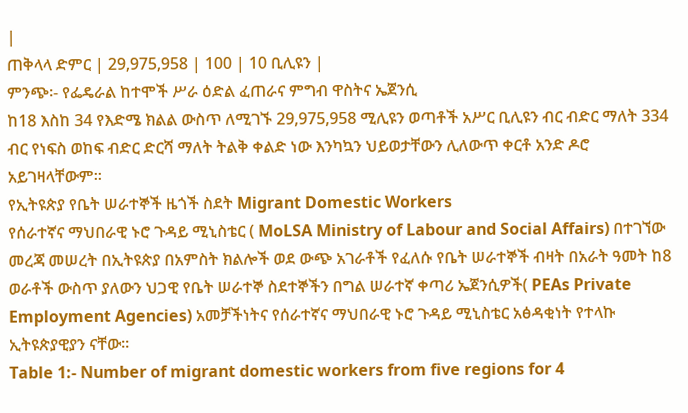|
ጠቅላላ ድምር | 29,975,958 | 100 | 10 ቢሊዩን |
ምንጭ፡- የፌዴራል ከተሞች ሥራ ዕድል ፈጠራና ምግብ ዋስትና ኤጀንሲ
ከ18 እስከ 34 የእድሜ ክልል ውስጥ ለሚገኙ 29,975,958 ሚሊዩን ወጣቶች አሥር ቢሊዩን ብር ብድር ማለት 334 ብር የነፍስ ወከፍ ብድር ድርሻ ማለት ትልቅ ቀልድ ነው እንካኳን ህይወታቸውን ሊለውጥ ቀርቶ አንድ ዶሮ አይገዛላቸውም፡፡
የኢትዩጵያ የቤት ሠራተኞች ዜጎች ስደት Migrant Domestic Workers
የሰራተኛና ማህበራዊ ኑሮ ጉዳይ ሚኒስቴር ( MoLSA Ministry of Labour and Social Affairs) በተገኘው መረጃ መሠረት በኢትዩጵያ በአምስት ክልሎች ወደ ውጭ አገራቶች የፈለሱ የቤት ሠራተኞች ብዛት በአራት ዓመት ከ8 ወራቶች ውስጥ ያለውን ህጋዊ የቤት ሠራተኞ ስደተኞችን በግል ሠራተኛ ቀጣሪ ኤጀንሲዎች( PEAs Private Employment Agencies) አመቻችነትና የሰራተኛና ማህበራዊ ኑሮ ጉዳይ ሚኒስቴር አፅዳቂነት የተላኩ ኢትዩጵያዊያን ናቸው፡፡
Table 1:- Number of migrant domestic workers from five regions for 4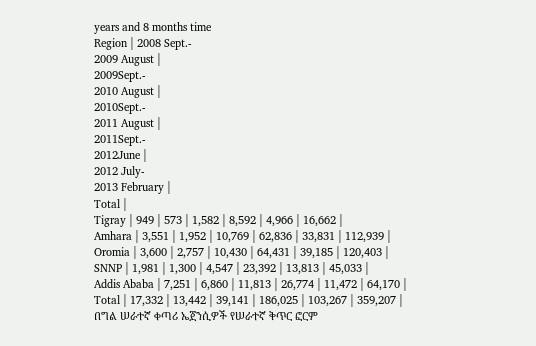years and 8 months time
Region | 2008 Sept.-
2009 August |
2009Sept.-
2010 August |
2010Sept.-
2011 August |
2011Sept.-
2012June |
2012 July-
2013 February |
Total |
Tigray | 949 | 573 | 1,582 | 8,592 | 4,966 | 16,662 |
Amhara | 3,551 | 1,952 | 10,769 | 62,836 | 33,831 | 112,939 |
Oromia | 3,600 | 2,757 | 10,430 | 64,431 | 39,185 | 120,403 |
SNNP | 1,981 | 1,300 | 4,547 | 23,392 | 13,813 | 45,033 |
Addis Ababa | 7,251 | 6,860 | 11,813 | 26,774 | 11,472 | 64,170 |
Total | 17,332 | 13,442 | 39,141 | 186,025 | 103,267 | 359,207 |
በግል ሠራተኛ ቀጣሪ ኤጀንሲዎች የሠራተኛ ቅጥር ፎርም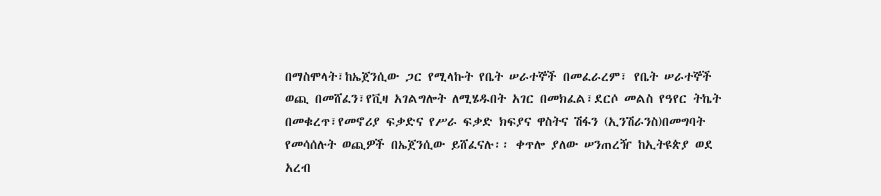በማስሞላት፣ከኤጀንሲው ጋር የሚላኩት የቤት ሠራተኞች በመፈራረም፣ የቤት ሠራተኞች ወጪ በመሸፈን፣የቪዛ አገልግሎት ለሚሄዱበት አገር በመክፈል፣ደርሶ መልስ የዓየር ትኬት በመቁረጥ፣የመኖሪያ ፍቃድና የሥራ ፍቃድ ክፍያና ዋስትና ሽፋን (ኢንሽራንስ)በመግባት የመሳሰሉት ወጪዎች በኤጀንሲው ይሸፈናሉ፡፡ ቀጥሎ ያለው ሠንጠረዥ ከኢትዩጵያ ወደ አረብ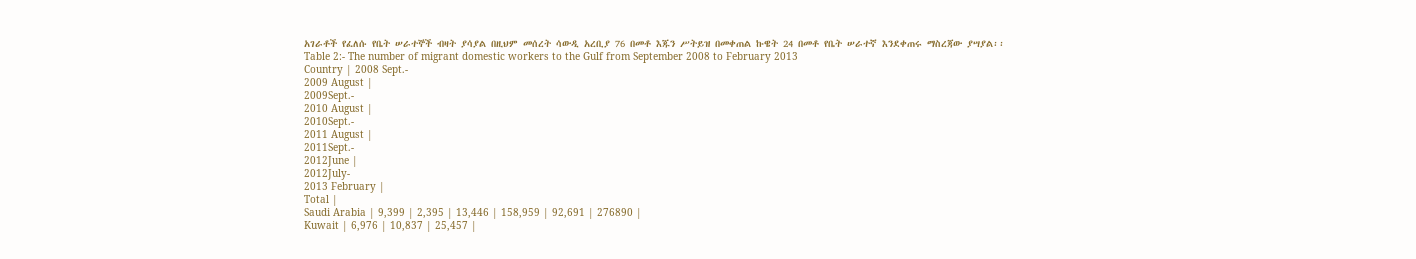አገራቶች የፈለሱ የቤት ሠራተኞች ብዛት ያሳያል በዚህም መሰረት ሳውዲ አረቢያ 76 በመቶ እጁን ሥትይዝ በመቀጠል ኩዌት 24 በመቶ የቤት ሠራተኛ እንደቀጠሩ ማስረጃው ያሣያል፡፡
Table 2:- The number of migrant domestic workers to the Gulf from September 2008 to February 2013
Country | 2008 Sept.-
2009 August |
2009Sept.-
2010 August |
2010Sept.-
2011 August |
2011Sept.-
2012June |
2012July-
2013 February |
Total |
Saudi Arabia | 9,399 | 2,395 | 13,446 | 158,959 | 92,691 | 276890 |
Kuwait | 6,976 | 10,837 | 25,457 |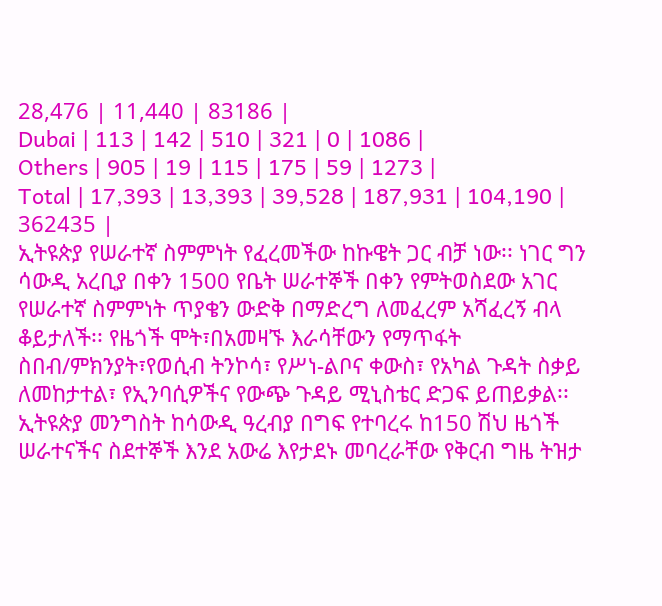28,476 | 11,440 | 83186 |
Dubai | 113 | 142 | 510 | 321 | 0 | 1086 |
Others | 905 | 19 | 115 | 175 | 59 | 1273 |
Total | 17,393 | 13,393 | 39,528 | 187,931 | 104,190 | 362435 |
ኢትዩጵያ የሠራተኛ ስምምነት የፈረመችው ከኩዌት ጋር ብቻ ነው፡፡ ነገር ግን ሳውዲ አረቢያ በቀን 1500 የቤት ሠራተኞች በቀን የምትወስደው አገር የሠራተኛ ስምምነት ጥያቄን ውድቅ በማድረግ ለመፈረም አሻፈረኝ ብላ ቆይታለች፡፡ የዜጎች ሞት፣በአመዛኙ እራሳቸውን የማጥፋት ስበብ/ምክንያት፣የወሲብ ትንኮሳ፣ የሥነ-ልቦና ቀውስ፣ የአካል ጉዳት ስቃይ ለመከታተል፣ የኢንባሲዎችና የውጭ ጉዳይ ሚኒስቴር ድጋፍ ይጠይቃል፡፡
ኢትዩጵያ መንግስት ከሳውዲ ዓረብያ በግፍ የተባረሩ ከ150 ሽህ ዜጎች ሠራተናችና ስደተኞች እንደ አውሬ እየታደኑ መባረራቸው የቅርብ ግዜ ትዝታ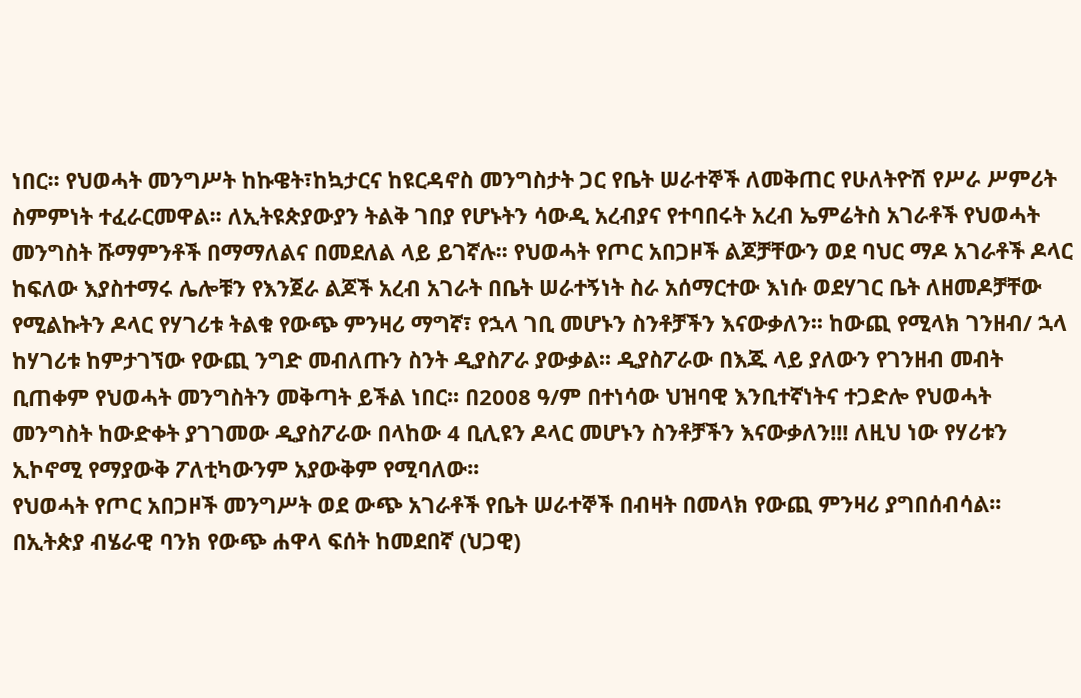ነበር፡፡ የህወሓት መንግሥት ከኩዌት፣ከኳታርና ከዩርዳኖስ መንግስታት ጋር የቤት ሠራተኞች ለመቅጠር የሁለትዮሽ የሥራ ሥምሪት ስምምነት ተፈራርመዋል፡፡ ለኢትዩጵያውያን ትልቅ ገበያ የሆኑትን ሳውዲ አረብያና የተባበሩት አረብ ኤምሬትስ አገራቶች የህወሓት መንግስት ሹማምንቶች በማማለልና በመደለል ላይ ይገኛሉ፡፡ የህወሓት የጦር አበጋዞች ልጆቻቸውን ወደ ባህር ማዶ አገራቶች ዶላር ከፍለው እያስተማሩ ሌሎቹን የእንጀራ ልጆች አረብ አገራት በቤት ሠራተኝነት ስራ አሰማርተው እነሱ ወደሃገር ቤት ለዘመዶቻቸው የሚልኩትን ዶላር የሃገሪቱ ትልቁ የውጭ ምንዛሪ ማግኛ፣ የኋላ ገቢ መሆኑን ስንቶቻችን እናውቃለን፡፡ ከውጪ የሚላክ ገንዘብ/ ኋላ ከሃገሪቱ ከምታገኘው የውጪ ንግድ መብለጡን ስንት ዲያስፖራ ያውቃል፡፡ ዲያስፖራው በእጁ ላይ ያለውን የገንዘብ መብት ቢጠቀም የህወሓት መንግስትን መቅጣት ይችል ነበር፡፡ በ2008 ዓ/ም በተነሳው ህዝባዊ እንቢተኛነትና ተጋድሎ የህወሓት መንግስት ከውድቀት ያገገመው ዲያስፖራው በላከው 4 ቢሊዩን ዶላር መሆኑን ስንቶቻችን እናውቃለን!!! ለዚህ ነው የሃሪቱን ኢኮኖሚ የማያውቅ ፖለቲካውንም አያውቅም የሚባለው፡፡
የህወሓት የጦር አበጋዞች መንግሥት ወደ ውጭ አገራቶች የቤት ሠራተኞች በብዛት በመላክ የውጪ ምንዛሪ ያግበሰብሳል፡፡ በኢትጵያ ብሄራዊ ባንክ የውጭ ሐዋላ ፍሰት ከመደበኛ (ህጋዊ)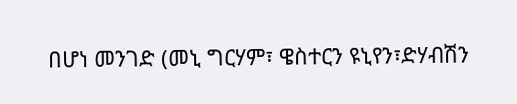በሆነ መንገድ (መኒ ግርሃም፣ ዌስተርን ዩኒየን፣ድሃብሽን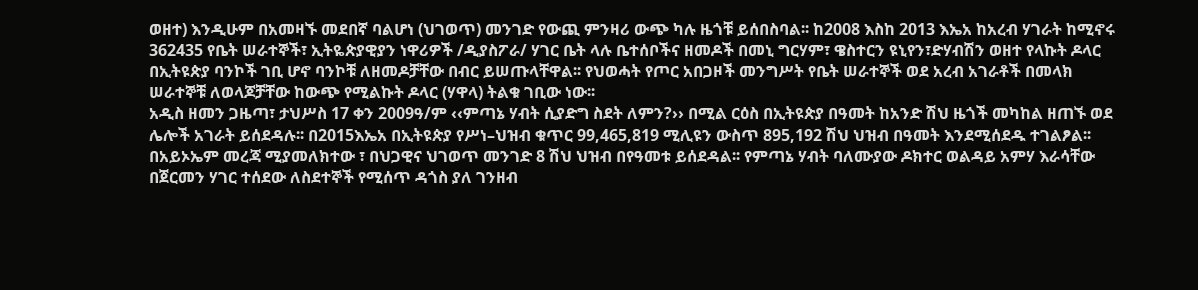ወዘተ) እንዲሁም በአመዛኙ መደበኛ ባልሆነ (ህገወጥ) መንገድ የውጪ ምንዛሪ ውጭ ካሉ ዜጎቹ ይሰበስባል፡፡ ከ2008 እስከ 2013 እኤአ ከአረብ ሃገራት ከሚኖሩ 362435 የቤት ሠራተኞች፣ ኢትዬጵያዊያን ነዋሪዎች /ዲያስፖራ/ ሃገር ቤት ላሉ ቤተሰቦችና ዘመዶች በመኒ ግርሃም፣ ዌስተርን ዩኒየን፣ድሃብሽን ወዘተ የላኩት ዶላር በኢትዩጵያ ባንኮች ገቢ ሆኖ ባንኮቹ ለዘመዶቻቸው በብር ይሠጡላቸዋል፡፡ የህወሓት የጦር አበጋዞች መንግሥት የቤት ሠራተኞች ወደ አረብ አገራቶች በመላክ ሠራተኞቹ ለወላጆቻቸው ከውጭ የሚልኩት ዶላር (ሃዋላ) ትልቁ ገቢው ነው፡፡
አዲስ ዘመን ጋዜጣ፣ ታህሥስ 17 ቀን 2009ዓ/ም ‹‹ምጣኔ ሃብት ሲያድግ ስደት ለምን?›› በሚል ርዕስ በኢትዩጵያ በዓመት ከአንድ ሽህ ዜጎች መካከል ዘጠኙ ወደ ሌሎች አገራት ይሰደዳሉ፡፡ በ2015እኤአ በኢትዩጵያ የሥነ–ህዝብ ቁጥር 99,465,819 ሚሊዩን ውስጥ 895,192 ሽህ ህዝብ በዓመት እንደሚሰደዱ ተገልፆል፡፡ በአይኦኤም መረጃ ሚያመለክተው ፣ በህጋዊና ህገወጥ መንገድ 8 ሽህ ህዝብ በየዓመቱ ይሰደዳል፡፡ የምጣኔ ሃብት ባለሙያው ዶክተር ወልዳይ አምሃ እራሳቸው በጀርመን ሃገር ተሰደው ለስደተኞች የሚሰጥ ዳጎስ ያለ ገንዘብ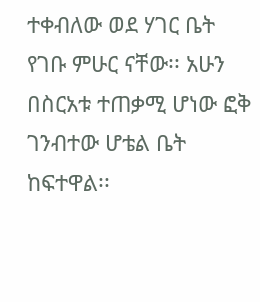ተቀብለው ወደ ሃገር ቤት የገቡ ምሁር ናቸው፡፡ አሁን በስርአቱ ተጠቃሚ ሆነው ፎቅ ገንብተው ሆቴል ቤት ከፍተዋል፡፡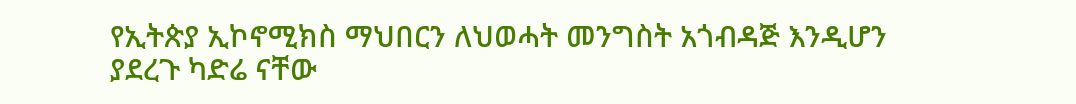የኢትጵያ ኢኮኖሚክስ ማህበርን ለህወሓት መንግስት አጎብዳጅ እንዲሆን ያደረጉ ካድሬ ናቸው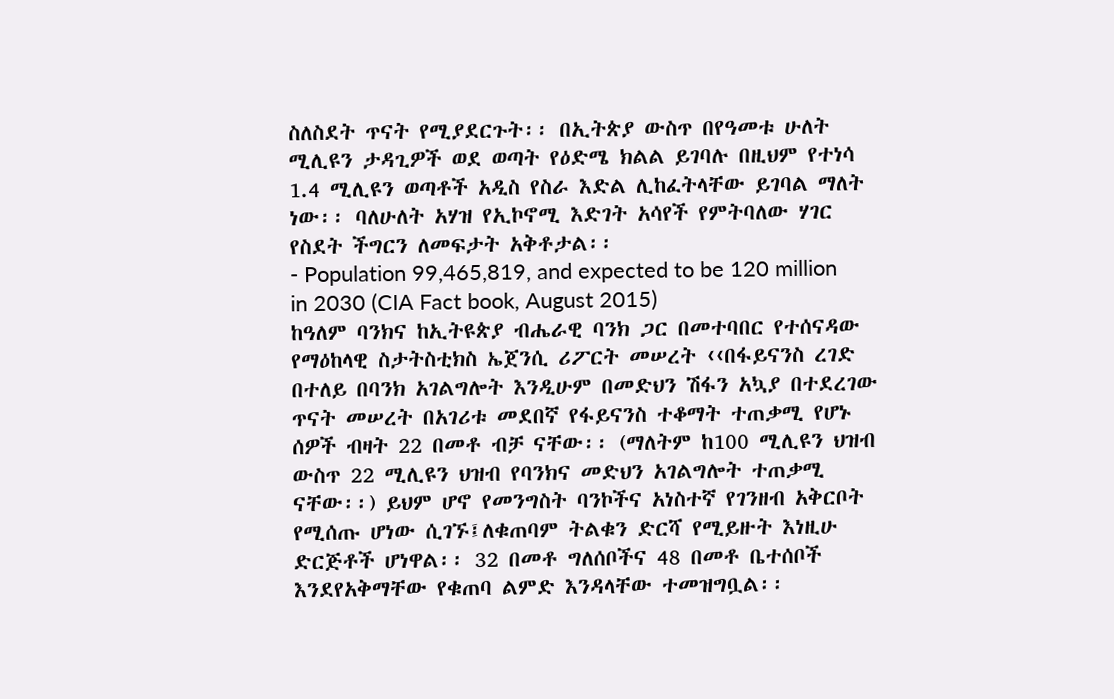ስለስደት ጥናት የሚያደርጉት፡፡ በኢትጵያ ውስጥ በየዓመቱ ሁለት ሚሊዩን ታዳጊዎች ወደ ወጣት የዕድሜ ክልል ይገባሉ በዚህም የተነሳ 1.4 ሚሊዩን ወጣቶች አዲስ የስራ እድል ሊከፈትላቸው ይገባል ማለት ነው፡፡ ባለሁለት አሃዝ የኢኮኖሚ እድገት አሳየች የምትባለው ሃገር የስደት ችግርን ለመፍታት አቅቶታል፡፡
- Population 99,465,819, and expected to be 120 million in 2030 (CIA Fact book, August 2015)
ከዓለም ባንክና ከኢትዩጵያ ብሔራዊ ባንክ ጋር በመተባበር የተሰናዳው የማዕከላዊ ስታትስቲክስ ኤጀንሲ ሪፖርት መሠረት ‹‹በፋይናንስ ረገድ በተለይ በባንክ አገልግሎት እንዲሁም በመድህን ሽፋን አኳያ በተደረገው ጥናት መሠረት በአገሪቱ መደበኛ የፋይናንስ ተቆማት ተጠቃሚ የሆኑ ሰዎች ብዛት 22 በመቶ ብቻ ናቸው፡፡ (ማለትም ከ100 ሚሊዩን ህዝብ ውስጥ 22 ሚሊዩን ህዝብ የባንክና መድህን አገልግሎት ተጠቃሚ ናቸው፡፡) ይህም ሆኖ የመንግስት ባንኮችና አነስተኛ የገንዘብ አቅርቦት የሚሰጡ ሆነው ሲገኙ፤ለቁጠባም ትልቁን ድርሻ የሚይዙት እነዚሁ ድርጅቶች ሆነዋል፡፡ 32 በመቶ ግለሰቦችና 48 በመቶ ቤተሰቦች እንደየአቅማቸው የቁጠባ ልምድ እንዳላቸው ተመዝግቧል፡፡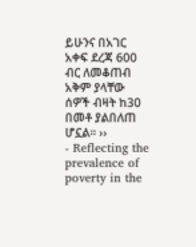ይሁንና በአገር አቀፍ ደረጃ 600 ብር ለመቆጠብ አቅም ያላቸው ሰዎች ብዛት ከ30 በመቶ ያልበለጠ ሆኗል፡፡ ››
- Reflecting the prevalence of poverty in the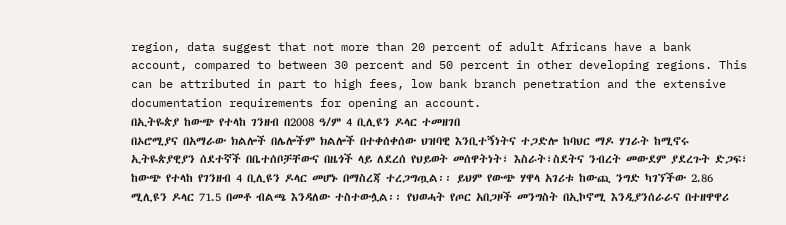region, data suggest that not more than 20 percent of adult Africans have a bank account, compared to between 30 percent and 50 percent in other developing regions. This can be attributed in part to high fees, low bank branch penetration and the extensive documentation requirements for opening an account.
በኢትዬጵያ ከውጭ የተላከ ገንዘብ በ2008 ዓ/ም 4 ቢሊዩን ዶላር ተመዘገበ
በኦሮሚያና በአማራው ክልሎች በሌሎችም ክልሎች በተቀሰቀሰው ህዝባዊ እንቢተኝነትና ተጋድሎ ከባህር ማዶ ሃገራት ከሚኖሩ ኢትዬጵያዊያን ሰደተኛች በቤተሰቦቻቸውና በዜጎች ላይ ለደረሰ የህይወት መሰዋትነት፣ እስራት፣ስደትና ንብረት መውደም ያደረጉት ድጋፍ፣ ከውጭ የተላከ የገንዘብ 4 ቢሊዩን ዶላር መሆኑ በማስረጃ ተረጋግጧል፡፡ ይህም የውጭ ሃዋላ አገሪቱ ከውጪ ንግድ ካገኘችው 2.86 ሚሊዩን ዶላር 71.5 በመቶ ብልጫ እንዳለው ተስተውሏል፡፡ የህወሓት የጦር አበጋዞች መንግስት በኢኮኖሚ እንዲያንሰራራና በተዘዋዋሪ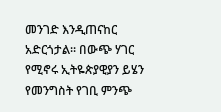መንገድ እንዲጠናከር አድርጎታል፡፡ በውጭ ሃገር የሚኖሩ ኢትዬጵያዊያን ይሄን የመንግስት የገቢ ምንጭ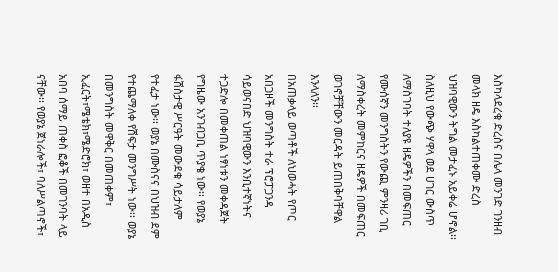እስካላደረቁ ድረስና በሌላ መንገድ ገንዘብ መላክ ዘዴ እስካልተጠቀሙ ድረስ ህዝባዊውን ትግል መታፈኑ አይቀሬ ሆኖል፡፡ ስለዚህ የውጭ ሃዋላ ወደ ሀገር ውስጥ ለማስገባት ተለያዩ ዘዴዎችን በመፍጠር የሙሰኛን መንግስትን የውጪ ምንዛሪ ገቢ ለማስቀረት መምከርና ዘዴዎች በመፍጠር ወገኖቻቸውን መርዳት ይጠበቅባቸዋል እንላለን፡፡
በአጠቃላይ ወጣቶች ለህወሓት የጦር አበጋዞች መንግስት ተራ ፕሮፓጋንዳ ሳይወናበድ ህዝባዊውን እንቢተኛነትና ተጋድሎ በመቀጠል ነፃነቱን መቀዳጀት የግዜው አንገብጋቢ ጥያቄ ነው፡፡ የወያኔ ፋሽስታዊ ሥርዓት መውደቁ ሳይታለም የተፈታ ነው፡፡ ወያኔ በሙስናና በህዝብ ደም የተጨማለቀ የሽፍታ መንግሥት ነው፡፡ ወያኔ በመንግስት መዋቅር በመጠቀም፣ ኢፈርት፣ሜቴክ፣ሜድሮክ፣ ወዘተ በአዲስ አበባ ሰማይ ጠቀስ ፎቆች በመገንባት ላይ ናቸው፡፡ የወያኔ ጀነራሎች፣ ባለሥልጣኖች፣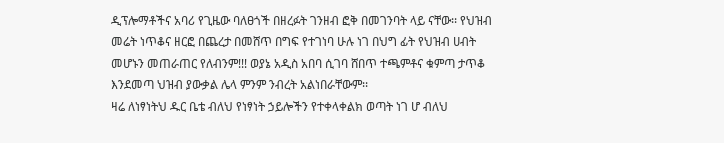ዲፕሎማቶችና አባሪ የጊዜው ባለፀጎች በዘረፉት ገንዘብ ፎቅ በመገንባት ላይ ናቸው፡፡ የህዝብ መሬት ነጥቆና ዘርፎ በጨረታ በመሸጥ በግፍ የተገነባ ሁሉ ነገ በህግ ፊት የህዝብ ሀብት መሆኑን መጠራጠር የለብንም!!! ወያኔ አዲስ አበባ ሲገባ ሸበጥ ተጫምቶና ቁምጣ ታጥቆ እንደመጣ ህዝብ ያውቃል ሌላ ምንም ንብረት አልነበራቸውም፡፡
ዛሬ ለነፃነትህ ዱር ቤቴ ብለህ የነፃነት ኃይሎችን የተቀላቀልክ ወጣት ነገ ሆ ብለህ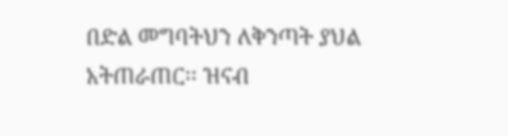በድል መግባትህን ለቅንጣት ያህል አትጠራጠር፡፡ ዝናብ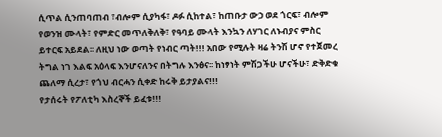ሲጥል ሲንጠባጠብ ፣ብሎም ሲያካፋ፣ ዶፉ ሲከተል፣ ከጠቡታ ውኃ ወደ ጎርፍ፣ ብሎም የወንዝ ሙላት፣ የምድር መጥለቅለቅ፣ የዓባይ ሙላት እንኳን ለሃገር ለኑብያና ምስር ይተርፍ አይደል፡፡ ለዚህ ነው ወጣት የነብር ጣት!!! አበው የሚሉት ዛሬ ትንሽ ሆኖ የተጀመረ ትግል ነገ እልፍ አዕላፍ እንሆናለንና በትግሉ እንፅና፡፡ ከነፃነት ምሽጋችሁ ሆናችሁ፣ ድቅድቁ ጨለማ ሲረታ፣ የጎህ ብርሓን ሲቀድ ከሩቅ ይታያልና!!!
የታሰሩት የፖለቲካ እስረኞች ይፈቱ!!!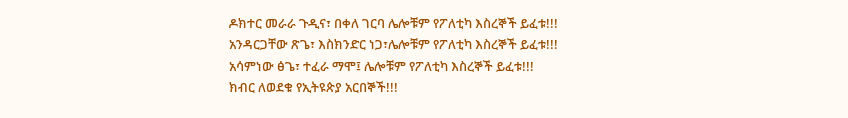ዶክተር መራራ ጉዲና፣ በቀለ ገርባ ሌሎቹም የፖለቲካ እስረኞች ይፈቱ!!!
አንዳርጋቸው ጽጌ፣ እስክንድር ነጋ፣ሌሎቹም የፖለቲካ እስረኞች ይፈቱ!!!
አሳምነው ፅጌ፣ ተፈራ ማሞ፤ ሌሎቹም የፖለቲካ እስረኞች ይፈቱ!!!
ክብር ለወደቁ የኢትዩጵያ አርበኞች!!!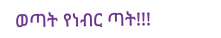ወጣት የነብር ጣት!!!